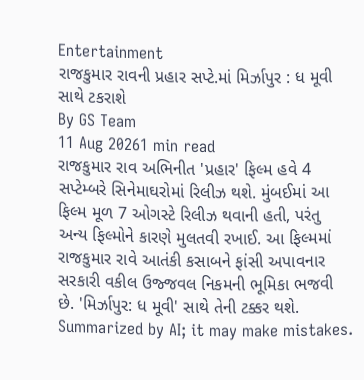Entertainment
રાજકુમાર રાવની પ્રહાર સપ્ટે.માં મિર્ઝાપુર : ધ મૂવી સાથે ટકરાશે
By GS Team
11 Aug 20261 min read
રાજકુમાર રાવ અભિનીત 'પ્રહાર' ફિલ્મ હવે 4 સપ્ટેમ્બરે સિનેમાઘરોમાં રિલીઝ થશે. મુંબઈમાં આ ફિલ્મ મૂળ 7 ઓગસ્ટે રિલીઝ થવાની હતી, પરંતુ અન્ય ફિલ્મોને કારણે મુલતવી રખાઈ. આ ફિલ્મમાં રાજકુમાર રાવે આતંકી કસાબને ફાંસી અપાવનાર સરકારી વકીલ ઉજ્જવલ નિકમની ભૂમિકા ભજવી છે. 'મિર્ઝાપુર: ધ મૂવી' સાથે તેની ટક્કર થશે.
Summarized by AI; it may make mistakes.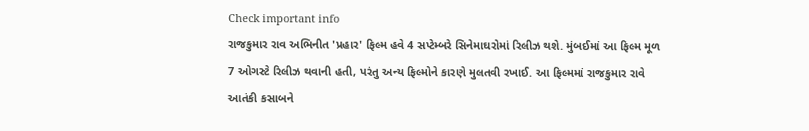Check important info
રાજકુમાર રાવ અભિનીત 'પ્રહાર' ફિલ્મ હવે 4 સપ્ટેમ્બરે સિનેમાઘરોમાં રિલીઝ થશે. મુંબઈમાં આ ફિલ્મ મૂળ 7 ઓગસ્ટે રિલીઝ થવાની હતી, પરંતુ અન્ય ફિલ્મોને કારણે મુલતવી રખાઈ. આ ફિલ્મમાં રાજકુમાર રાવે આતંકી કસાબને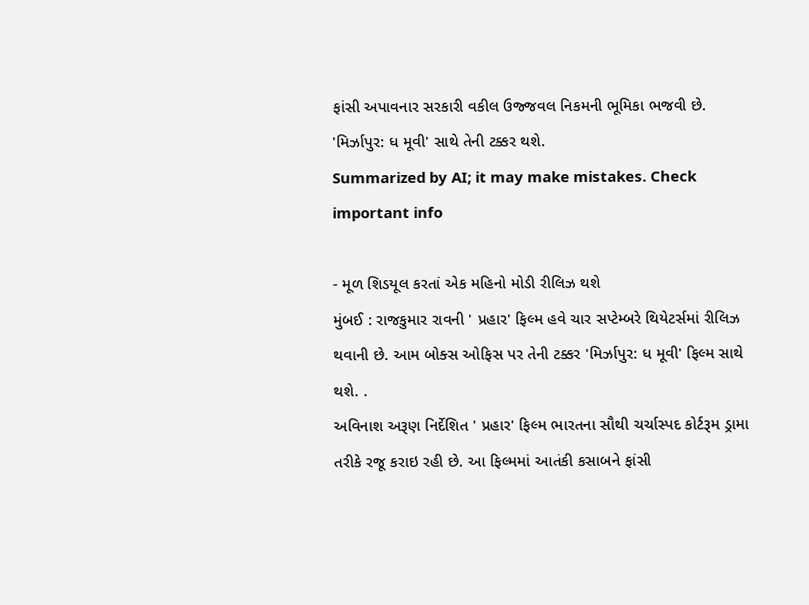ફાંસી અપાવનાર સરકારી વકીલ ઉજ્જવલ નિકમની ભૂમિકા ભજવી છે. 'મિર્ઝાપુર: ધ મૂવી' સાથે તેની ટક્કર થશે.
Summarized by AI; it may make mistakes. Check important info

- મૂળ શિડયૂલ કરતાં એક મહિનો મોડી રીલિઝ થશે
મુંબઈ : રાજકુમાર રાવની ' પ્રહાર' ફિલ્મ હવે ચાર સપ્ટેમ્બરે થિયેટર્સમાં રીલિઝ થવાની છે. આમ બોક્સ ઓફિસ પર તેની ટક્કર 'મિર્ઝાપુર: ધ મૂવી' ફિલ્મ સાથે થશે. .
અવિનાશ અરૂણ નિર્દેશિત ' પ્રહાર' ફિલ્મ ભારતના સૌથી ચર્ચાસ્પદ કોર્ટરૂમ ડ્રામા તરીકે રજૂ કરાઇ રહી છે. આ ફિલ્મમાં આતંકી કસાબને ફાંસી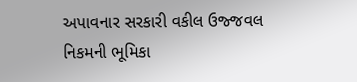અપાવનાર સરકારી વકીલ ઉજ્જવલ નિકમની ભૂમિકા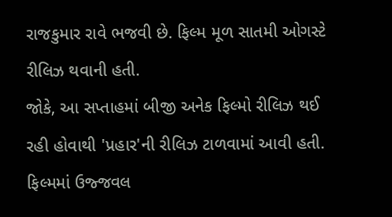રાજકુમાર રાવે ભજવી છે. ફિલ્મ મૂળ સાતમી ઓગસ્ટે રીલિઝ થવાની હતી.
જોકે, આ સપ્તાહમાં બીજી અનેક ફિલ્મો રીલિઝ થઈ રહી હોવાથી 'પ્રહાર'ની રીલિઝ ટાળવામાં આવી હતી.
ફિલ્મમાં ઉજ્જવલ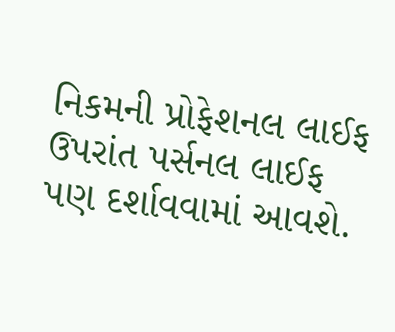નિકમની પ્રોફેશનલ લાઈફ ઉપરાંત પર્સનલ લાઈફ પણ દર્શાવવામાં આવશે.